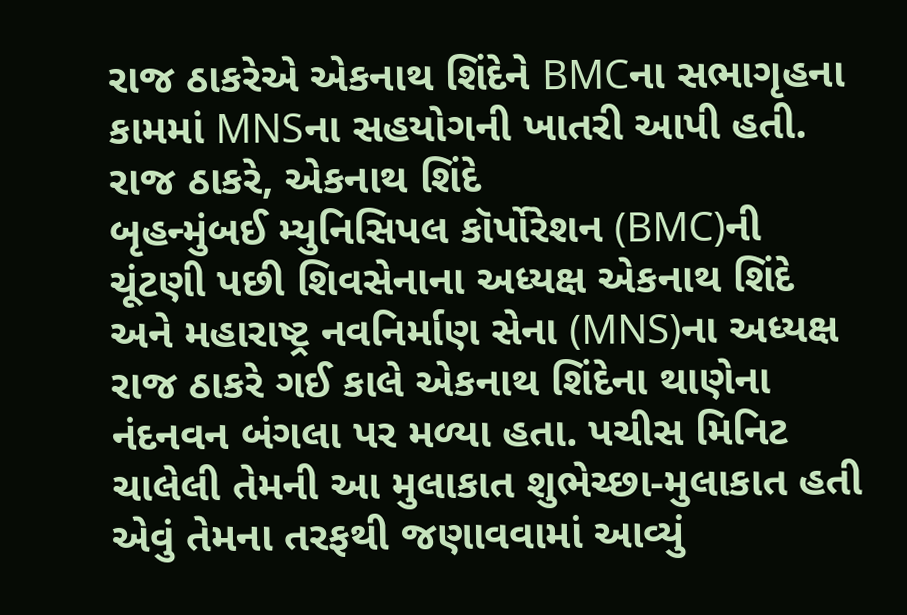રાજ ઠાકરેએ એકનાથ શિંદેને BMCના સભાગૃહના કામમાં MNSના સહયોગની ખાતરી આપી હતી.
રાજ ઠાકરે, એકનાથ શિંદે
બૃહન્મુંબઈ મ્યુનિસિપલ કૉર્પોરેશન (BMC)ની ચૂંટણી પછી શિવસેનાના અધ્યક્ષ એકનાથ શિંદે અને મહારાષ્ટ્ર નવનિર્માણ સેના (MNS)ના અધ્યક્ષ રાજ ઠાકરે ગઈ કાલે એકનાથ શિંદેના થાણેના નંદનવન બંગલા પર મળ્યા હતા. પચીસ મિનિટ ચાલેલી તેમની આ મુલાકાત શુભેચ્છા-મુલાકાત હતી એવું તેમના તરફથી જણાવવામાં આવ્યું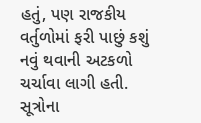હતું, પણ રાજકીય વર્તુળોમાં ફરી પાછું કશું નવું થવાની અટકળો ચર્ચાવા લાગી હતી. સૂત્રોના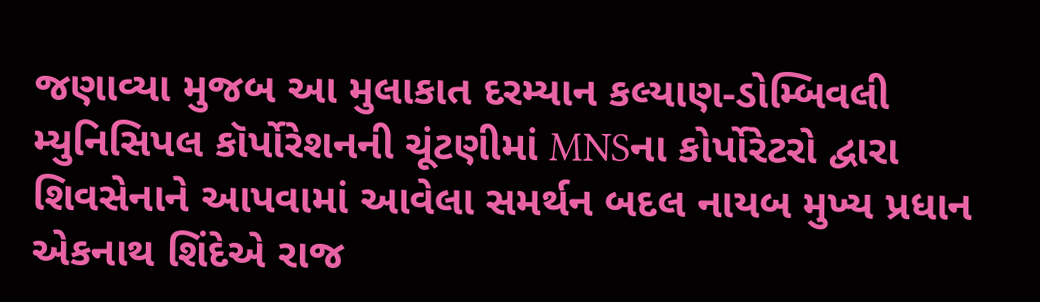જણાવ્યા મુજબ આ મુલાકાત દરમ્યાન કલ્યાણ-ડોમ્બિવલી મ્યુનિસિપલ કૉર્પોરેશનની ચૂંટણીમાં MNSના કોર્પોરેટરો દ્વારા શિવસેનાને આપવામાં આવેલા સમર્થન બદલ નાયબ મુખ્ય પ્રધાન એકનાથ શિંદેએ રાજ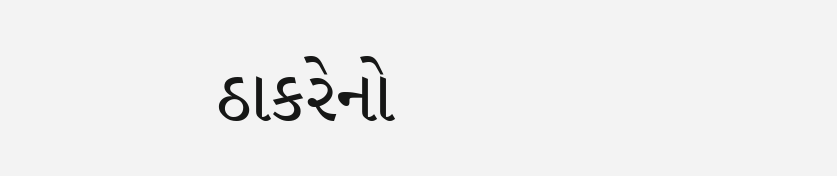ઠાકરેનો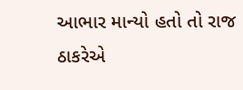આભાર માન્યો હતો તો રાજ ઠાકરેએ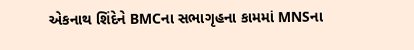એકનાથ શિંદેને BMCના સભાગૃહના કામમાં MNSના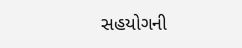સહયોગની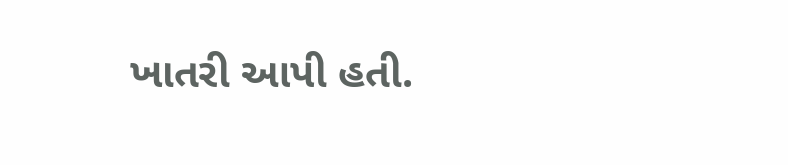ખાતરી આપી હતી.